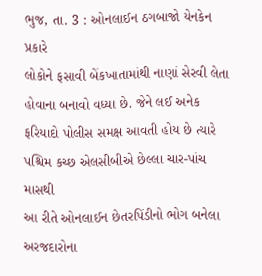ભુજ, તા. 3 : ઓનલાઈન ઠગબાજો યેનકેન પ્રકારે
લોકોને ફસાવી બેંકખાતામાંથી નાણાં સેરવી લેતા હોવાના બનાવો વધ્યા છે. જેને લઈ અનેક
ફરિયાદો પોલીસ સમક્ષ આવતી હોય છે ત્યારે પશ્ચિમ કચ્છ એલસીબીએ છેલ્લા ચાર-પાંચ માસથી
આ રીતે ઓનલાઈન છેતરપિંડીનો ભોગ બનેલા અરજદારોના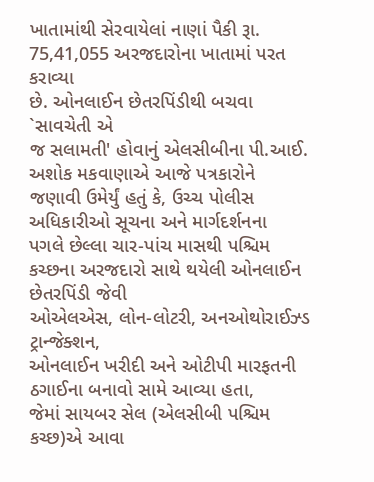ખાતામાંથી સેરવાયેલાં નાણાં પૈકી રૂા.
75,41,055 અરજદારોના ખાતામાં પરત કરાવ્યા
છે. ઓનલાઈન છેતરપિંડીથી બચવા `સાવચેતી એ
જ સલામતી' હોવાનું એલસીબીના પી.આઈ. અશોક મકવાણાએ આજે પત્રકારોને
જણાવી ઉમેર્યું હતું કે, ઉચ્ચ પોલીસ અધિકારીઓ સૂચના અને માર્ગદર્શનના
પગલે છેલ્લા ચાર-પાંચ માસથી પશ્ચિમ કચ્છના અરજદારો સાથે થયેલી ઓનલાઈન છેતરપિંડી જેવી
ઓએલએસ, લોન-લોટરી, અનઓથોરાઈઝ્ડ ટ્રાન્જેક્શન,
ઓનલાઈન ખરીદી અને ઓટીપી મારફતની ઠગાઈના બનાવો સામે આવ્યા હતા,
જેમાં સાયબર સેલ (એલસીબી પશ્ચિમ કચ્છ)એ આવા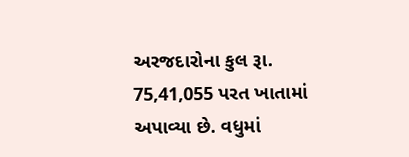અરજદારોના કુલ રૂા. 75,41,055 પરત ખાતામાં અપાવ્યા છે. વધુમાં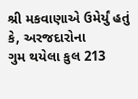શ્રી મકવાણાએ ઉમેર્યું હતું કે, અરજદારોના
ગુમ થયેલા કુલ 213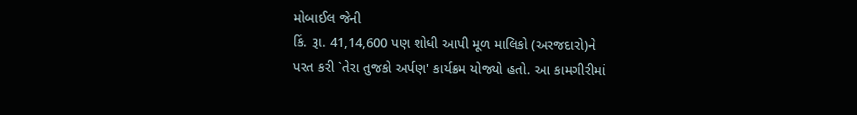મોબાઈલ જેની
કિં. રૂા. 41,14,600 પણ શોધી આપી મૂળ માલિકો (અરજદારો)ને
પરત કરી `તેરા તુજકો અર્પણ' કાર્યક્રમ યોજ્યો હતો. આ કામગીરીમાં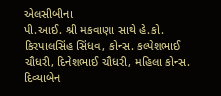એલસીબીના
પી.આઈ. શ્રી મકવાણા સાથે હે.કો. કિરપાલસિંહ સિંધવ, કોન્સ. કલ્પેશભાઈ
ચૌધરી, દિનેશભાઈ ચૌધરી, મહિલા કોન્સ. દિવ્યાબેન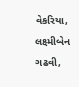વેકરિયા, લક્ષ્મીબેન ગઢવી,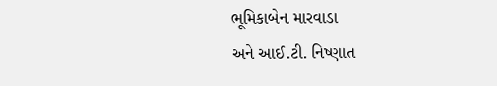ભૂમિકાબેન મારવાડા
અને આઈ.ટી. નિષ્ણાત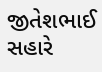જીતેશભાઈ સહારે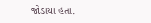જોડાયા હતા.